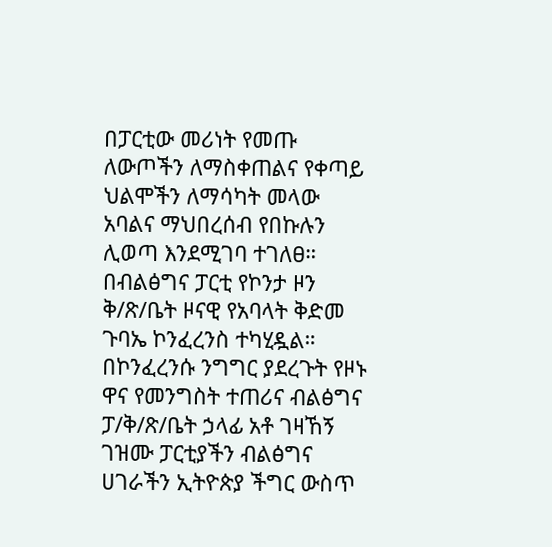በፓርቲው መሪነት የመጡ ለውጦችን ለማስቀጠልና የቀጣይ ህልሞችን ለማሳካት መላው አባልና ማህበረሰብ የበኩሉን ሊወጣ እንደሚገባ ተገለፀ።
በብልፅግና ፓርቲ የኮንታ ዞን ቅ/ጽ/ቤት ዞናዊ የአባላት ቅድመ ጉባኤ ኮንፈረንስ ተካሂዷል። በኮንፈረንሱ ንግግር ያደረጉት የዞኑ ዋና የመንግስት ተጠሪና ብልፅግና ፓ/ቅ/ጽ/ቤት ኃላፊ አቶ ገዛኸኝ ገዝሙ ፓርቲያችን ብልፅግና ሀገራችን ኢትዮጵያ ችግር ውስጥ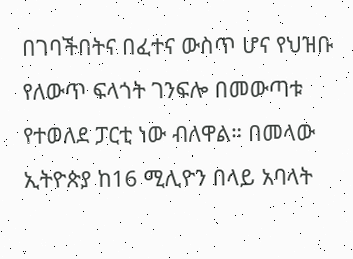በገባችበትና በፈተና ውስጥ ሆና የህዝቡ የለውጥ ፍላጎት ገንፍሎ በመውጣቱ የተወለደ ፓርቲ ነው ብለዋል። በመላው ኢትዮጵያ ከ16 ሚሊዮን በላይ አባላት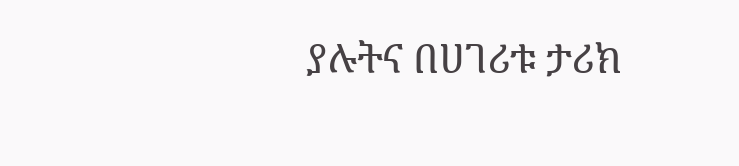ያሉትና በሀገሪቱ ታሪክ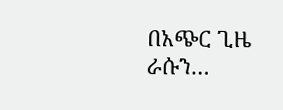በአጭር ጊዜ ራሱን…